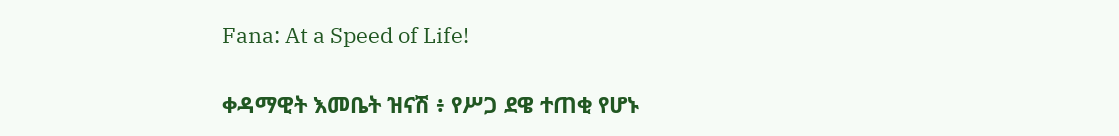Fana: At a Speed of Life!

ቀዳማዊት እመቤት ዝናሽ ፥ የሥጋ ደዌ ተጠቂ የሆኑ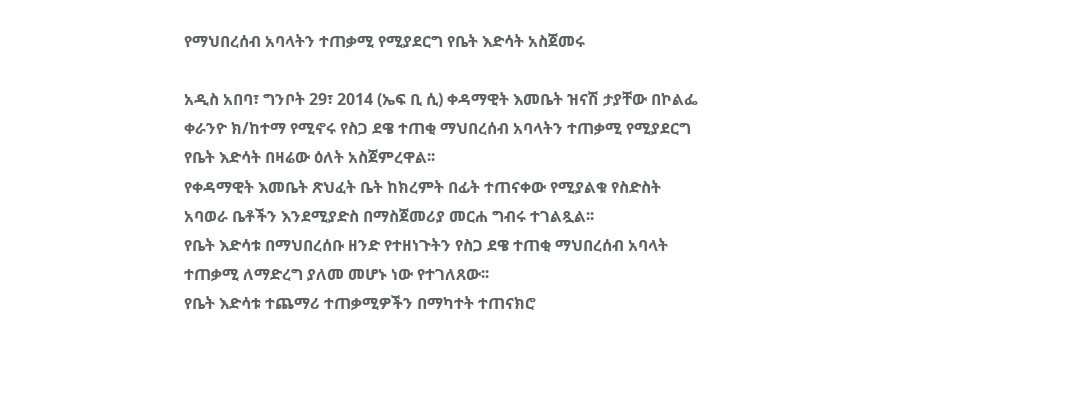የማህበረሰብ አባላትን ተጠቃሚ የሚያደርግ የቤት እድሳት አስጀመሩ

አዲስ አበባ፣ ግንቦት 29፣ 2014 (ኤፍ ቢ ሲ) ቀዳማዊት እመቤት ዝናሽ ታያቸው በኮልፌ ቀራንዮ ክ/ከተማ የሚኖሩ የስጋ ደዌ ተጠቂ ማህበረሰብ አባላትን ተጠቃሚ የሚያደርግ የቤት እድሳት በዛሬው ዕለት አስጀምረዋል፡፡
የቀዳማዊት እመቤት ጽህፈት ቤት ከክረምት በፊት ተጠናቀው የሚያልቁ የስድስት አባወራ ቤቶችን እንደሚያድስ በማስጀመሪያ መርሐ ግብሩ ተገልጿል፡፡
የቤት እድሳቱ በማህበረሰቡ ዘንድ የተዘነጉትን የስጋ ደዌ ተጠቂ ማህበረሰብ አባላት ተጠቃሚ ለማድረግ ያለመ መሆኑ ነው የተገለጸው፡፡
የቤት እድሳቱ ተጨማሪ ተጠቃሚዎችን በማካተት ተጠናክሮ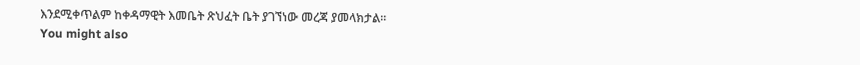እንደሚቀጥልም ከቀዳማዊት እመቤት ጽህፈት ቤት ያገኘነው መረጃ ያመላክታል፡፡
You might also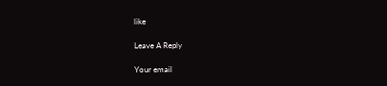like

Leave A Reply

Your email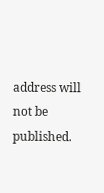address will not be published.